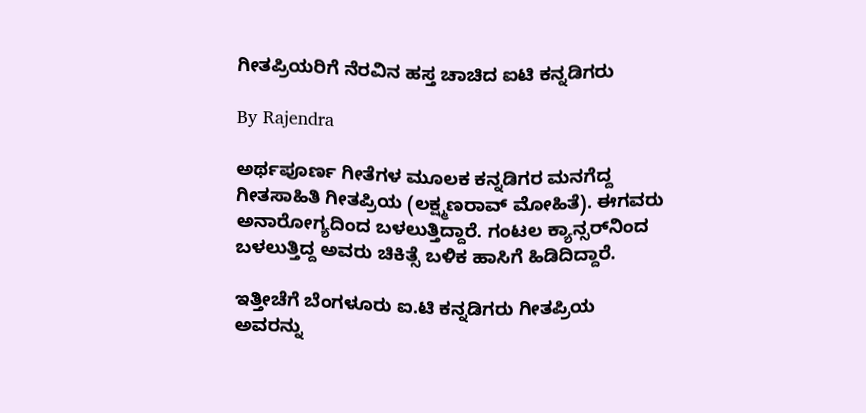ಗೀತಪ್ರಿಯರಿಗೆ ನೆರವಿನ ಹಸ್ತ ಚಾಚಿದ ಐಟಿ ಕನ್ನಡಿಗರು

By Rajendra

ಅರ್ಥಪೂರ್ಣ ಗೀತೆಗಳ ಮೂಲಕ ಕನ್ನಡಿಗರ ಮನಗೆದ್ದ ಗೀತಸಾಹಿತಿ ಗೀತಪ್ರಿಯ (ಲಕ್ಷ್ಮಣರಾವ್ ಮೋಹಿತೆ). ಈಗವರು ಅನಾರೋಗ್ಯದಿಂದ ಬಳಲುತ್ತಿದ್ದಾರೆ. ಗಂಟಲ ಕ್ಯಾನ್ಸರ್‌ನಿಂದ ಬಳಲುತ್ತಿದ್ದ ಅವರು ಚಿಕಿತ್ಸೆ ಬಳಿಕ ಹಾಸಿಗೆ ಹಿಡಿದಿದ್ದಾರೆ.

ಇತ್ತೀಚೆಗೆ ಬೆಂಗಳೂರು ಐ.ಟಿ ಕನ್ನಡಿಗರು ಗೀತಪ್ರಿಯ ಅವರನ್ನು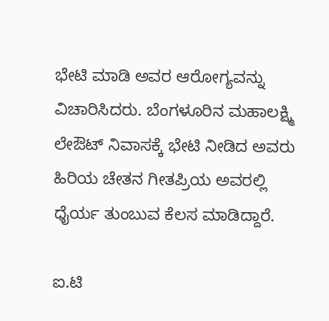ಭೇಟಿ ಮಾಡಿ ಅವರ ಆರೋಗ್ಯವನ್ನು ವಿಚಾರಿಸಿದರು. ಬೆಂಗಳೂರಿನ ಮಹಾಲಕ್ಷ್ಮಿ ಲೇಔಟ್ ನಿವಾಸಕ್ಕೆ ಭೇಟಿ ನೀಡಿದ ಅವರು ಹಿರಿಯ ಚೇತನ ಗೀತಪ್ರಿಯ ಅವರಲ್ಲಿ ಧೈರ್ಯ ತುಂಬುವ ಕೆಲಸ ಮಾಡಿದ್ದಾರೆ.

ಐ.ಟಿ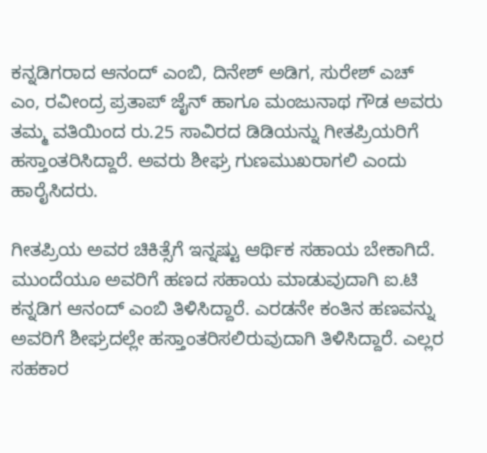ಕನ್ನಡಿಗರಾದ ಆನಂದ್ ಎಂಬಿ, ದಿನೇಶ್ ಅಡಿಗ, ಸುರೇಶ್ ಎಚ್ ಎಂ, ರವೀಂದ್ರ ಪ್ರತಾಪ್ ಜೈನ್ ಹಾಗೂ ಮಂಜುನಾಥ ಗೌಡ ಅವರು ತಮ್ಮ ವತಿಯಿಂದ ರು.25 ಸಾವಿರದ ಡಿಡಿಯನ್ನು ಗೀತಪ್ರಿಯರಿಗೆ ಹಸ್ತಾಂತರಿಸಿದ್ದಾರೆ. ಅವರು ಶೀಘ್ರ ಗುಣಮುಖರಾಗಲಿ ಎಂದು ಹಾರೈಸಿದರು.

ಗೀತಪ್ರಿಯ ಅವರ ಚಿಕಿತ್ಸೆಗೆ ಇನ್ನಷ್ಟು ಆರ್ಥಿಕ ಸಹಾಯ ಬೇಕಾಗಿದೆ. ಮುಂದೆಯೂ ಅವರಿಗೆ ಹಣದ ಸಹಾಯ ಮಾಡುವುದಾಗಿ ಐ.ಟಿ ಕನ್ನಡಿಗ ಆನಂದ್ ಎಂಬಿ ತಿಳಿಸಿದ್ದಾರೆ. ಎರಡನೇ ಕಂತಿನ ಹಣವನ್ನು ಅವರಿಗೆ ಶೀಘ್ರದಲ್ಲೇ ಹಸ್ತಾಂತರಿಸಲಿರುವುದಾಗಿ ತಿಳಿಸಿದ್ದಾರೆ. ಎಲ್ಲರ ಸಹಕಾರ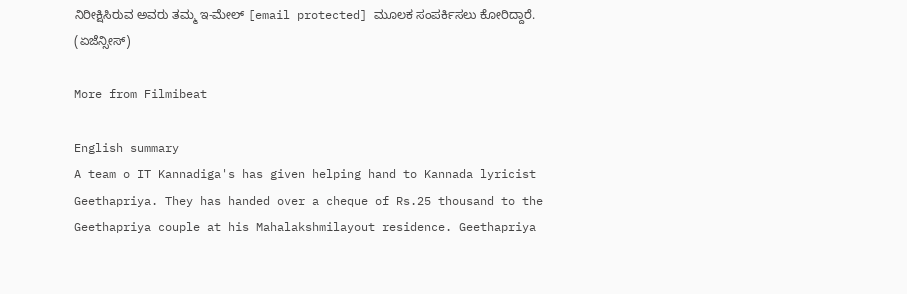ನಿರೀಕ್ಷಿಸಿರುವ ಅವರು ತಮ್ಮ ಇ-ಮೇಲ್ [email protected] ಮೂಲಕ ಸಂಪರ್ಕಿಸಲು ಕೋರಿದ್ದಾರೆ. (ಏಜೆನ್ಸೀಸ್)

More from Filmibeat

English summary
A team o IT Kannadiga's has given helping hand to Kannada lyricist Geethapriya. They has handed over a cheque of Rs.25 thousand to the Geethapriya couple at his Mahalakshmilayout residence. Geethapriya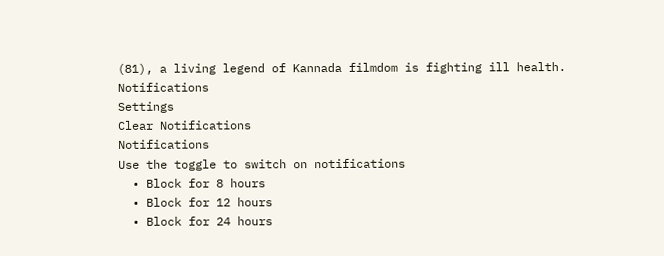(81), a living legend of Kannada filmdom is fighting ill health.
Notifications
Settings
Clear Notifications
Notifications
Use the toggle to switch on notifications
  • Block for 8 hours
  • Block for 12 hours
  • Block for 24 hours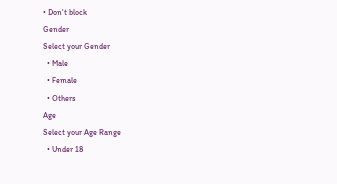• Don't block
Gender
Select your Gender
  • Male
  • Female
  • Others
Age
Select your Age Range
  • Under 18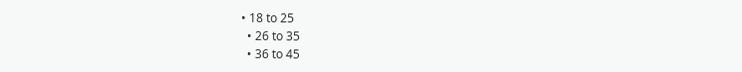• 18 to 25
  • 26 to 35
  • 36 to 45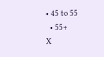• 45 to 55
  • 55+
X